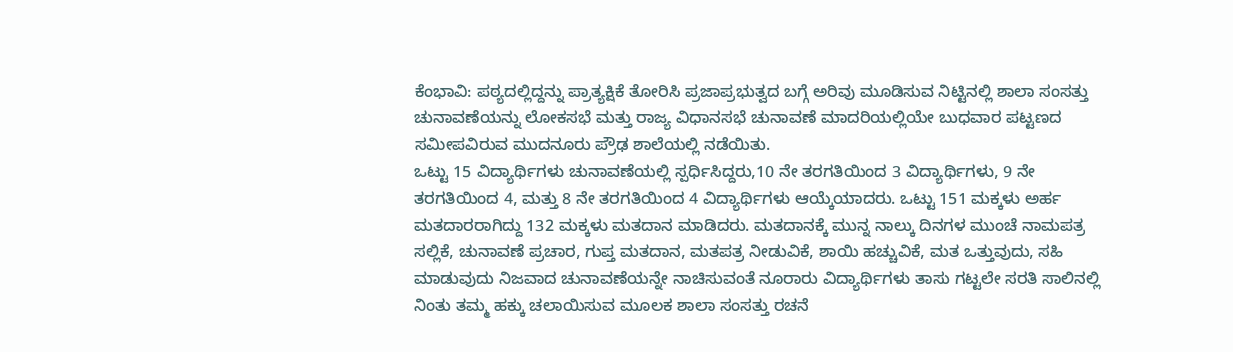ಕೆಂಭಾವಿ: ಪಠ್ಯದಲ್ಲಿದ್ದನ್ನು ಪ್ರಾತ್ಯಕ್ಷಿಕೆ ತೋರಿಸಿ ಪ್ರಜಾಪ್ರಭುತ್ವದ ಬಗ್ಗೆ ಅರಿವು ಮೂಡಿಸುವ ನಿಟ್ಟಿನಲ್ಲಿ ಶಾಲಾ ಸಂಸತ್ತು ಚುನಾವಣೆಯನ್ನು ಲೋಕಸಭೆ ಮತ್ತು ರಾಜ್ಯ ವಿಧಾನಸಭೆ ಚುನಾವಣೆ ಮಾದರಿಯಲ್ಲಿಯೇ ಬುಧವಾರ ಪಟ್ಟಣದ ಸಮೀಪವಿರುವ ಮುದನೂರು ಪ್ರೌಢ ಶಾಲೆಯಲ್ಲಿ ನಡೆಯಿತು.
ಒಟ್ಟು 15 ವಿದ್ಯಾರ್ಥಿಗಳು ಚುನಾವಣೆಯಲ್ಲಿ ಸ್ಪರ್ಧಿಸಿದ್ದರು,10 ನೇ ತರಗತಿಯಿಂದ 3 ವಿದ್ಯಾರ್ಥಿಗಳು, 9 ನೇ ತರಗತಿಯಿಂದ 4, ಮತ್ತು 8 ನೇ ತರಗತಿಯಿಂದ 4 ವಿದ್ಯಾರ್ಥಿಗಳು ಆಯ್ಕೆಯಾದರು. ಒಟ್ಟು 151 ಮಕ್ಕಳು ಅರ್ಹ ಮತದಾರರಾಗಿದ್ದು 132 ಮಕ್ಕಳು ಮತದಾನ ಮಾಡಿದರು. ಮತದಾನಕ್ಕೆ ಮುನ್ನ ನಾಲ್ಕು ದಿನಗಳ ಮುಂಚೆ ನಾಮಪತ್ರ ಸಲ್ಲಿಕೆ, ಚುನಾವಣೆ ಪ್ರಚಾರ, ಗುಪ್ತ ಮತದಾನ, ಮತಪತ್ರ ನೀಡುವಿಕೆ, ಶಾಯಿ ಹಚ್ಚುವಿಕೆ, ಮತ ಒತ್ತುವುದು, ಸಹಿ ಮಾಡುವುದು ನಿಜವಾದ ಚುನಾವಣೆಯನ್ನೇ ನಾಚಿಸುವಂತೆ ನೂರಾರು ವಿದ್ಯಾರ್ಥಿಗಳು ತಾಸು ಗಟ್ಟಲೇ ಸರತಿ ಸಾಲಿನಲ್ಲಿ ನಿಂತು ತಮ್ಮ ಹಕ್ಕು ಚಲಾಯಿಸುವ ಮೂಲಕ ಶಾಲಾ ಸಂಸತ್ತು ರಚನೆ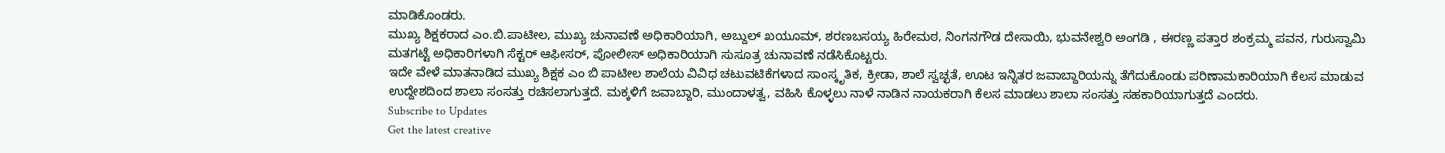ಮಾಡಿಕೊಂಡರು.
ಮುಖ್ಯ ಶಿಕ್ಷಕರಾದ ಎಂ.ಬಿ.ಪಾಟೀಲ, ಮುಖ್ಯ ಚುನಾವಣೆ ಅಧಿಕಾರಿಯಾಗಿ, ಅಬ್ದುಲ್ ಖಯೂಮ್, ಶರಣಬಸಯ್ಯ ಹಿರೇಮಠ, ನಿಂಗನಗೌಡ ದೇಸಾಯಿ, ಭುವನೇಶ್ವರಿ ಅಂಗಡಿ , ಈರಣ್ಣ ಪತ್ತಾರ ಶಂಕ್ರಮ್ಮ ಪವನ, ಗುರುಸ್ವಾಮಿ ಮತಗಟ್ಟೆ ಅಧಿಕಾರಿಗಳಾಗಿ ಸೆಕ್ಟರ್ ಆಫೀಸರ್, ಪೋಲೀಸ್ ಅಧಿಕಾರಿಯಾಗಿ ಸುಸೂತ್ರ ಚುನಾವಣೆ ನಡೆಸಿಕೊಟ್ಟರು.
ಇದೇ ವೇಳೆ ಮಾತನಾಡಿದ ಮುಖ್ಯ ಶಿಕ್ಷಕ ಎಂ ಬಿ ಪಾಟೀಲ ಶಾಲೆಯ ವಿವಿಧ ಚಟುವಟಿಕೆಗಳಾದ ಸಾಂಸ್ಕೃತಿಕ, ಕ್ರೀಡಾ, ಶಾಲೆ ಸ್ವಚ್ಛತೆ, ಊಟ ಇನ್ನಿತರ ಜವಾಬ್ದಾರಿಯನ್ನು ತೆಗೆದುಕೊಂಡು ಪರಿಣಾಮಕಾರಿಯಾಗಿ ಕೆಲಸ ಮಾಡುವ ಉದ್ದೇಶದಿಂದ ಶಾಲಾ ಸಂಸತ್ತು ರಚಿಸಲಾಗುತ್ತದೆ. ಮಕ್ಕಳಿಗೆ ಜವಾಬ್ದಾರಿ, ಮುಂದಾಳತ್ವ, ವಹಿಸಿ ಕೊಳ್ಳಲು ನಾಳೆ ನಾಡಿನ ನಾಯಕರಾಗಿ ಕೆಲಸ ಮಾಡಲು ಶಾಲಾ ಸಂಸತ್ತು ಸಹಕಾರಿಯಾಗುತ್ತದೆ ಎಂದರು.
Subscribe to Updates
Get the latest creative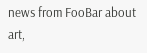news from FooBar about art,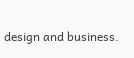design and business.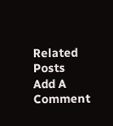Related Posts
Add A Comment